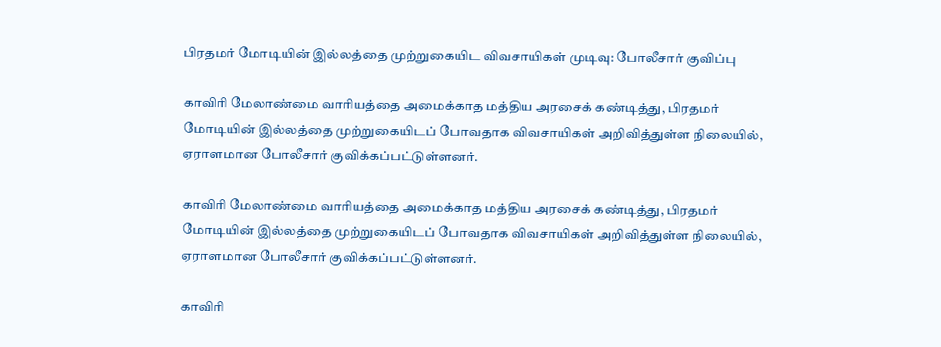பிரதமர் மோடியின் இல்லத்தை முற்றுகையிட விவசாயிகள் முடிவு: போலீசார் குவிப்பு

காவிரி மேலாண்மை வாரியத்தை அமைக்காத மத்திய அரசைக் கண்டித்து, பிரதமர் மோடியின் இல்லத்தை முற்றுகையிடப் போவதாக விவசாயிகள் அறிவித்துள்ள நிலையில், ஏராளமான போலீசார் குவிக்கப்பட்டுள்ளனர்.

காவிரி மேலாண்மை வாரியத்தை அமைக்காத மத்திய அரசைக் கண்டித்து, பிரதமர் மோடியின் இல்லத்தை முற்றுகையிடப் போவதாக விவசாயிகள் அறிவித்துள்ள நிலையில், ஏராளமான போலீசார் குவிக்கப்பட்டுள்ளனர்.

காவிரி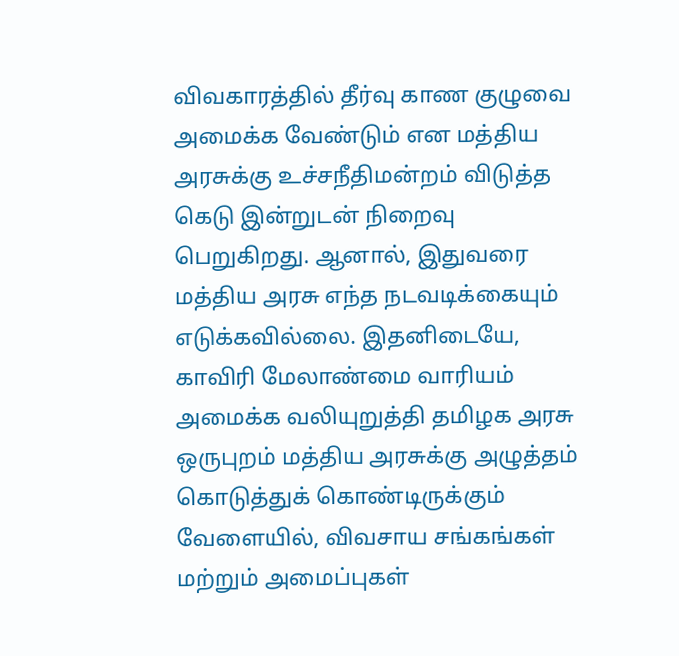விவகாரத்தில் தீர்வு காண குழுவை அமைக்க வேண்டும் என மத்திய அரசுக்கு உச்சநீதிமன்றம் விடுத்த கெடு இன்றுடன் நிறைவு பெறுகிறது. ஆனால், இதுவரை மத்திய அரசு எந்த நடவடிக்கையும் எடுக்கவில்லை. இதனிடையே, காவிரி மேலாண்மை வாரியம் அமைக்க வலியுறுத்தி தமிழக அரசு ஒருபுறம் மத்திய அரசுக்கு அழுத்தம் கொடுத்துக் கொண்டிருக்கும் வேளையில், விவசாய சங்கங்கள் மற்றும் அமைப்புகள்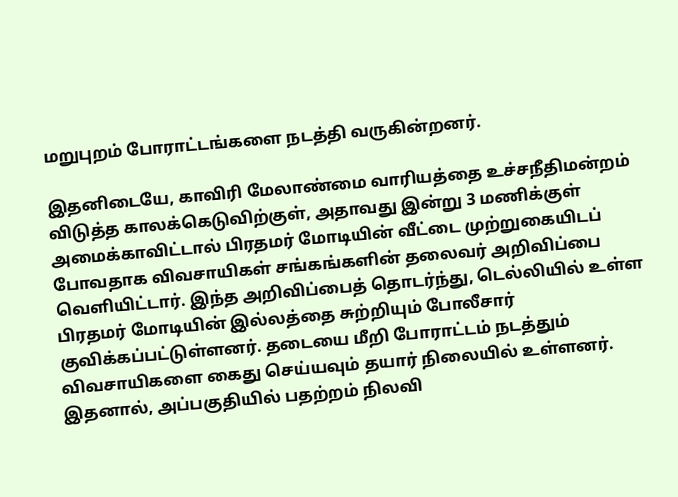மறுபுறம் போராட்டங்களை நடத்தி வருகின்றனர்.

இதனிடையே, காவிரி மேலாண்மை வாரியத்தை உச்சநீதிமன்றம் விடுத்த காலக்கெடுவிற்குள், அதாவது இன்று 3 மணிக்குள் அமைக்காவிட்டால் பிரதமர் மோடியின் வீட்டை முற்றுகையிடப் போவதாக விவசாயிகள் சங்கங்களின் தலைவர் அறிவிப்பை வெளியிட்டார். இந்த அறிவிப்பைத் தொடர்ந்து, டெல்லியில் உள்ள பிரதமர் மோடியின் இல்லத்தை சுற்றியும் போலீசார் குவிக்கப்பட்டுள்ளனர். தடையை மீறி போராட்டம் நடத்தும் விவசாயிகளை கைது செய்யவும் தயார் நிலையில் உள்ளனர். இதனால், அப்பகுதியில் பதற்றம் நிலவி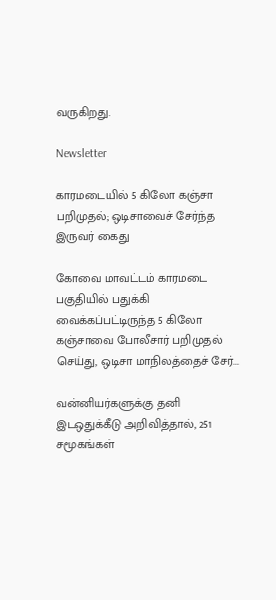வருகிறது.

Newsletter

காரமடையில் 5 கிலோ கஞ்சா பறிமுதல்; ஒடிசாவைச் சேர்ந்த இருவர் கைது

கோவை மாவட்டம் காரமடை பகுதியில் பதுக்கி வைக்கப்பட்டிருந்த 5 கிலோ கஞ்சாவை போலீசார் பறிமுதல் செய்து, ஒடிசா மாநிலத்தைச் சேர்...

வன்னியர்களுக்கு தனி இடஒதுக்கீடு அறிவித்தால், 251 சமூகங்கள்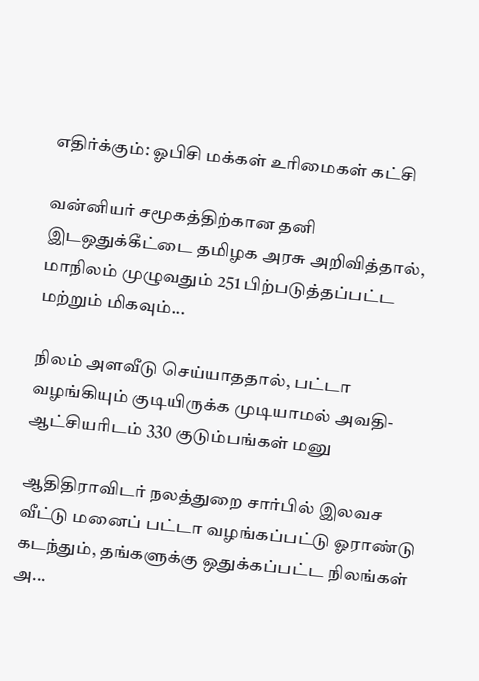எதிர்க்கும்: ஓபிசி மக்கள் உரிமைகள் கட்சி

வன்னியர் சமூகத்திற்கான தனி இடஒதுக்கீட்டை தமிழக அரசு அறிவித்தால், மாநிலம் முழுவதும் 251 பிற்படுத்தப்பட்ட மற்றும் மிகவும்...

நிலம் அளவீடு செய்யாததால், பட்டா வழங்கியும் குடியிருக்க முடியாமல் அவதி- ஆட்சியரிடம் 330 குடும்பங்கள் மனு

ஆதிதிராவிடர் நலத்துறை சார்பில் இலவச வீட்டு மனைப் பட்டா வழங்கப்பட்டு ஓராண்டு கடந்தும், தங்களுக்கு ஒதுக்கப்பட்ட நிலங்கள் அ...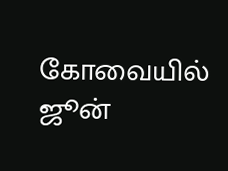கோவையில் ஜூன்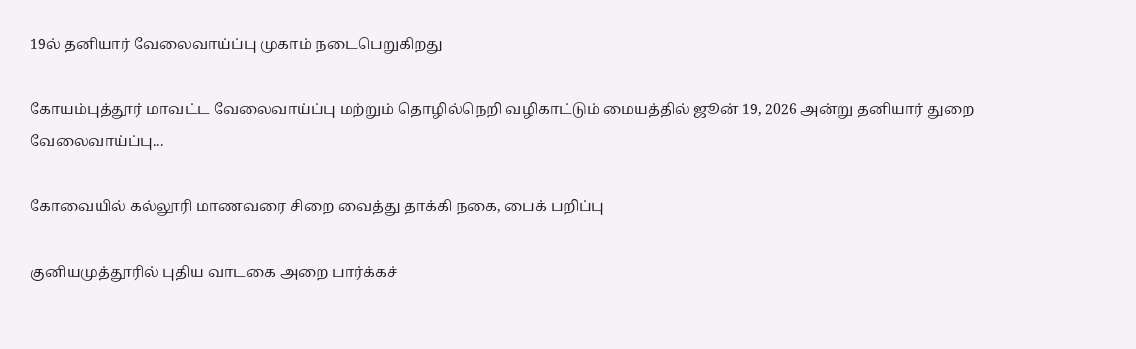19ல் தனியார் வேலைவாய்ப்பு முகாம் நடைபெறுகிறது

கோயம்புத்தூர் மாவட்ட வேலைவாய்ப்பு மற்றும் தொழில்நெறி வழிகாட்டும் மையத்தில் ஜூன் 19, 2026 அன்று தனியார் துறை வேலைவாய்ப்பு...

கோவையில் கல்லூரி மாணவரை சிறை வைத்து தாக்கி நகை, பைக் பறிப்பு

குனியமுத்தூரில் புதிய வாடகை அறை பார்க்கச்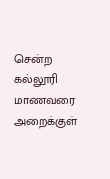சென்ற கல்லூரி மாணவரை அறைக்குள்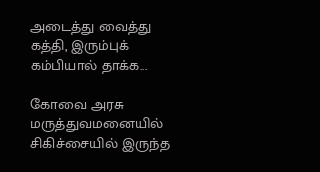அடைத்து வைத்து கத்தி, இரும்புக் கம்பியால் தாக்க...

கோவை அரசு மருத்துவமனையில் சிகிச்சையில் இருந்த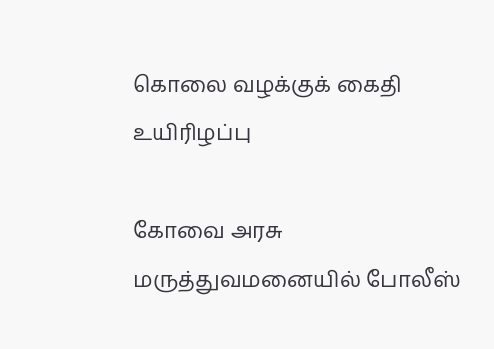கொலை வழக்குக் கைதி உயிரிழப்பு

கோவை அரசு மருத்துவமனையில் போலீஸ்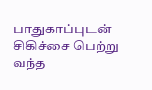பாதுகாப்புடன் சிகிச்சை பெற்று வந்த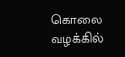கொலை வழக்கில்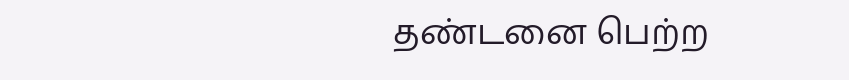தண்டனை பெற்ற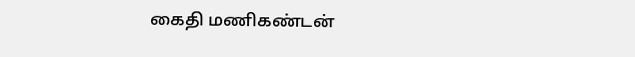கைதி மணிகண்டன்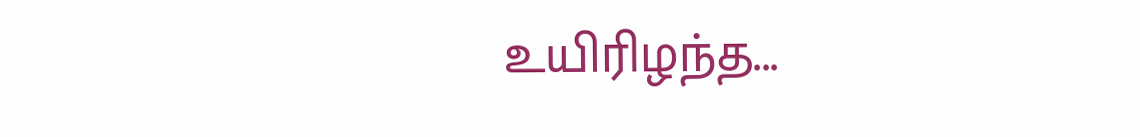உயிரிழந்த...